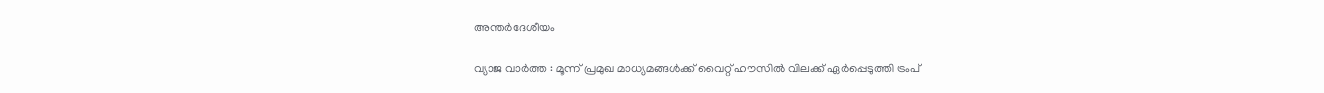അന്തർദേശീയം

വ്യാജ വാര്‍ത്ത : മൂന്ന് പ്രമുഖ മാധ്യമങ്ങള്‍ക്ക് വൈറ്റ് ഹൗസില്‍ വിലക്ക് ഏര്‍പ്പെടുത്തി ട്രംപ്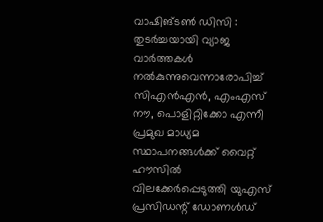വാഷിങ്ടൺ ഡിസി : തുടര്‍ച്ചയായി വ്യാജ വാര്‍ത്തകള്‍ നല്‍കുന്നുവെന്നാരോപിച്ച് സിഎന്‍എന്‍, എംഎസ് നൗ, പൊളിറ്റിക്കോ എന്നീ പ്രമുഖ മാധ്യമ സ്ഥാപനങ്ങള്‍ക്ക് വൈറ്റ് ഹൗസില്‍ വിലക്കേര്‍പ്പെടുത്തി യുഎസ് പ്രസിഡന്റ് ഡോണള്‍ഡ്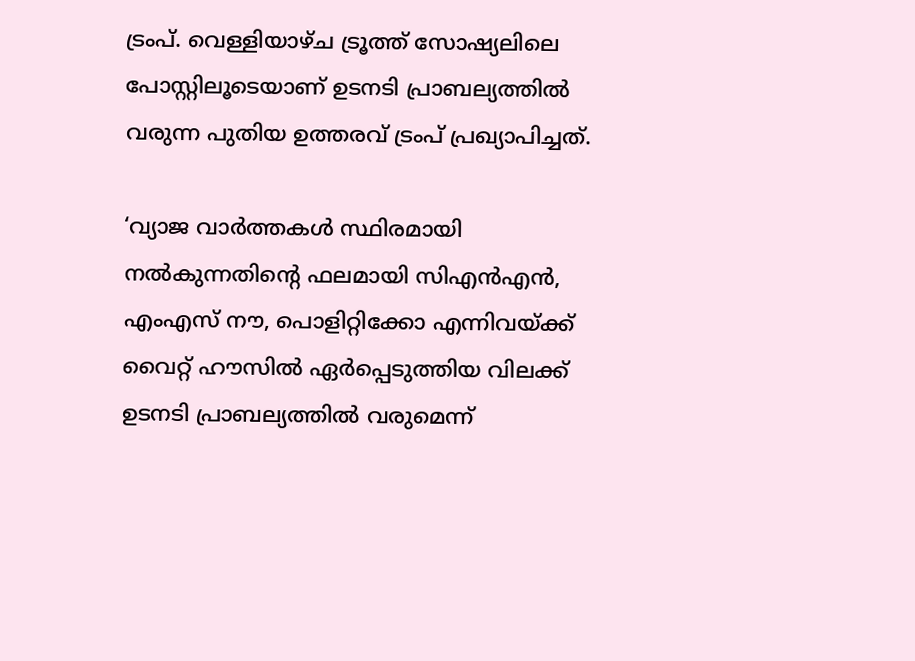ട്രംപ്. വെള്ളിയാഴ്ച ട്രൂത്ത് സോഷ്യലിലെ പോസ്റ്റിലൂടെയാണ് ഉടനടി പ്രാബല്യത്തില്‍ വരുന്ന പുതിയ ഉത്തരവ് ട്രംപ് പ്രഖ്യാപിച്ചത്.

‘വ്യാജ വാര്‍ത്തകള്‍ സ്ഥിരമായി നല്‍കുന്നതിന്റെ ഫലമായി സിഎന്‍എന്‍, എംഎസ് നൗ, പൊളിറ്റിക്കോ എന്നിവയ്ക്ക് വൈറ്റ് ഹൗസില്‍ ഏര്‍പ്പെടുത്തിയ വിലക്ക് ഉടനടി പ്രാബല്യത്തില്‍ വരുമെന്ന്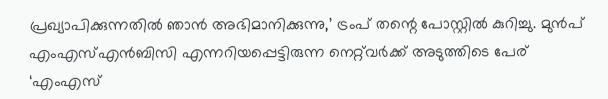പ്രഖ്യാപിക്കുന്നതില്‍ ഞാന്‍ അഭിമാനിക്കുന്നു,’ ട്രംപ് തന്റെ പോസ്റ്റില്‍ കുറിച്ചു. മുന്‍പ് എംഎസ്എന്‍ബിസി എന്നറിയപ്പെട്ടിരുന്ന നെറ്റ്‌വര്‍ക്ക് അടുത്തിടെ പേര് ‘എംഎസ്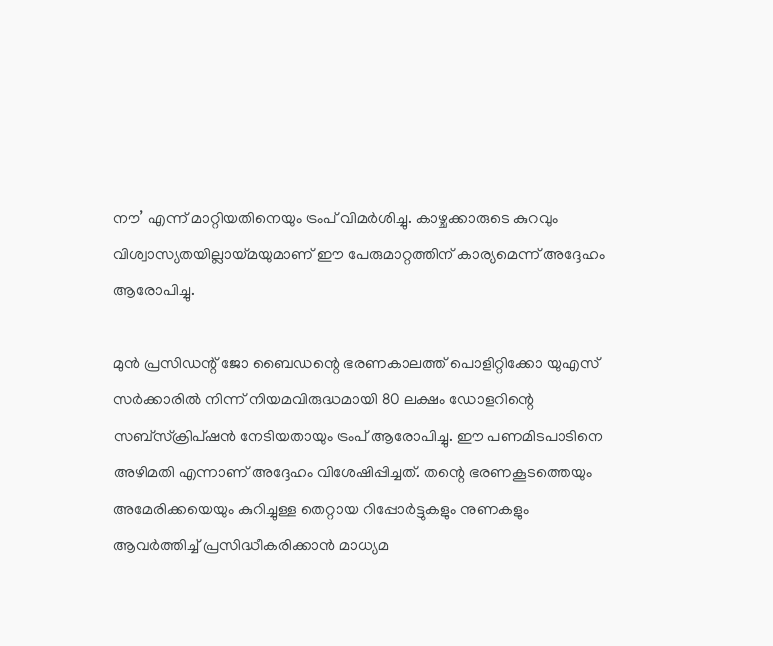നൗ’ എന്ന് മാറ്റിയതിനെയും ട്രംപ് വിമര്‍ശിച്ചു. കാഴ്ചക്കാരുടെ കുറവും വിശ്വാസ്യതയില്ലായ്മയുമാണ് ഈ പേരുമാറ്റത്തിന് കാര്യമെന്ന് അദ്ദേഹം ആരോപിച്ചു.

മുന്‍ പ്രസിഡന്റ് ജോ ബൈഡന്റെ ഭരണകാലത്ത് പൊളിറ്റിക്കോ യുഎസ് സര്‍ക്കാരില്‍ നിന്ന് നിയമവിരുദ്ധമായി 80 ലക്ഷം ഡോളറിന്റെ സബ്സ്‌ക്രിപ്ഷന്‍ നേടിയതായും ട്രംപ് ആരോപിച്ചു. ഈ പണമിടപാടിനെ അഴിമതി എന്നാണ് അദ്ദേഹം വിശേഷിപ്പിച്ചത്. തന്റെ ഭരണകൂടത്തെയും അമേരിക്കയെയും കുറിച്ചുള്ള തെറ്റായ റിപ്പോര്‍ട്ടുകളും നുണകളും ആവര്‍ത്തിച്ച് പ്രസിദ്ധീകരിക്കാന്‍ മാധ്യമ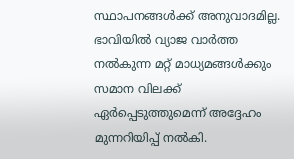സ്ഥാപനങ്ങള്‍ക്ക് അനുവാദമില്ല. ഭാവിയില്‍ വ്യാജ വാര്‍ത്ത നല്‍കുന്ന മറ്റ് മാധ്യമങ്ങള്‍ക്കും സമാന വിലക്ക് ഏര്‍പ്പെടുത്തുമെന്ന് അദ്ദേഹം മുന്നറിയിപ്പ് നല്‍കി.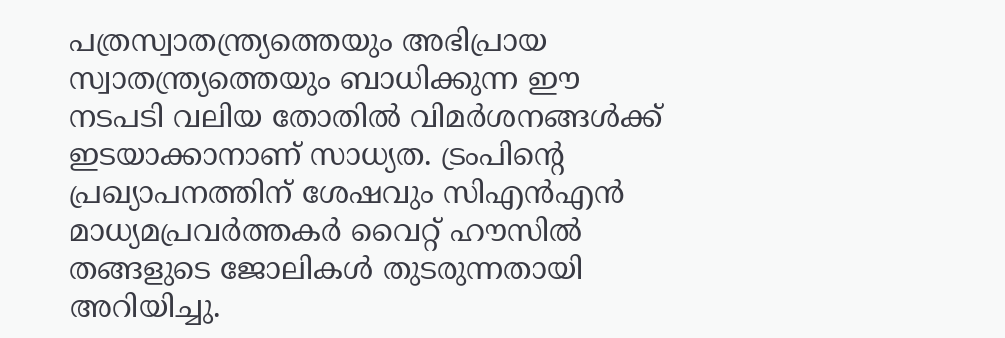പത്രസ്വാതന്ത്ര്യത്തെയും അഭിപ്രായ സ്വാതന്ത്ര്യത്തെയും ബാധിക്കുന്ന ഈ നടപടി വലിയ തോതില്‍ വിമര്‍ശനങ്ങള്‍ക്ക് ഇടയാക്കാനാണ് സാധ്യത. ട്രംപിന്റെ പ്രഖ്യാപനത്തിന് ശേഷവും സിഎന്‍എന്‍ മാധ്യമപ്രവര്‍ത്തകര്‍ വൈറ്റ് ഹൗസില്‍ തങ്ങളുടെ ജോലികള്‍ തുടരുന്നതായി അറിയിച്ചു.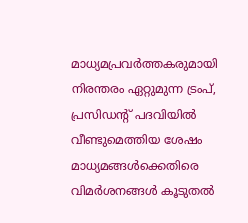മാധ്യമപ്രവര്‍ത്തകരുമായി നിരന്തരം ഏറ്റുമുന്ന ട്രംപ്, പ്രസിഡന്റ് പദവിയില്‍ വീണ്ടുമെത്തിയ ശേഷം മാധ്യമങ്ങള്‍ക്കെതിരെ വിമര്‍ശനങ്ങള്‍ കൂടുതല്‍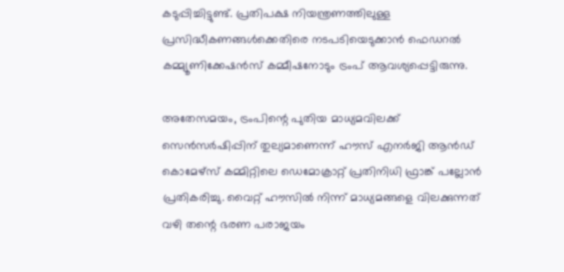കടുപ്പിച്ചിട്ടുണ്ട്. പ്രതിപക്ഷ നിയന്ത്രണത്തിലുള്ള പ്രസിദ്ധീകണങ്ങള്‍ക്കെതിരെ നടപടിയെടുക്കാന്‍ ഫെഡറല്‍ കമ്മ്യൂണിക്കേഷന്‍സ് കമ്മീഷനോടും ട്രംപ് ആവശ്യപ്പെട്ടിരുന്നു.

അതേസമയം, ട്രംപിന്റെ പുതിയ മാധ്യമവിലക്ക് സെന്‍സര്‍ഷിപ്പിന് തുല്യമാണെന്ന് ഹൗസ് എനര്‍ജി ആന്‍ഡ് കൊമേഴ്‌സ് കമ്മിറ്റിലെ ഡെമോക്രാറ്റ് പ്രതിനിധി ഫ്രാങ്ക് പല്ലോന്‍ പ്രതികരിച്ചു. വൈറ്റ് ഹൗസില്‍ നിന്ന് മാധ്യമങ്ങളെ വിലക്കുന്നത് വഴി തന്റെ ഭരണ പരാജയം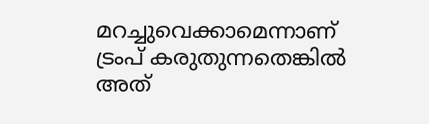മറച്ചുവെക്കാമെന്നാണ് ട്രംപ് കരുതുന്നതെങ്കില്‍ അത്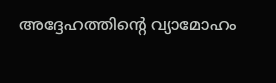അദ്ദേഹത്തിന്റെ വ്യാമോഹം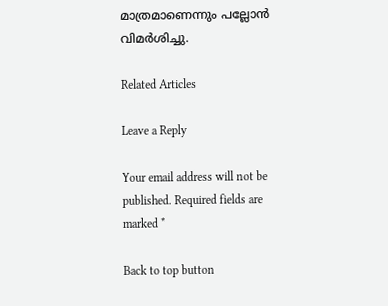മാത്രമാണെന്നും പല്ലോന്‍ വിമര്‍ശിച്ചു.

Related Articles

Leave a Reply

Your email address will not be published. Required fields are marked *

Back to top button